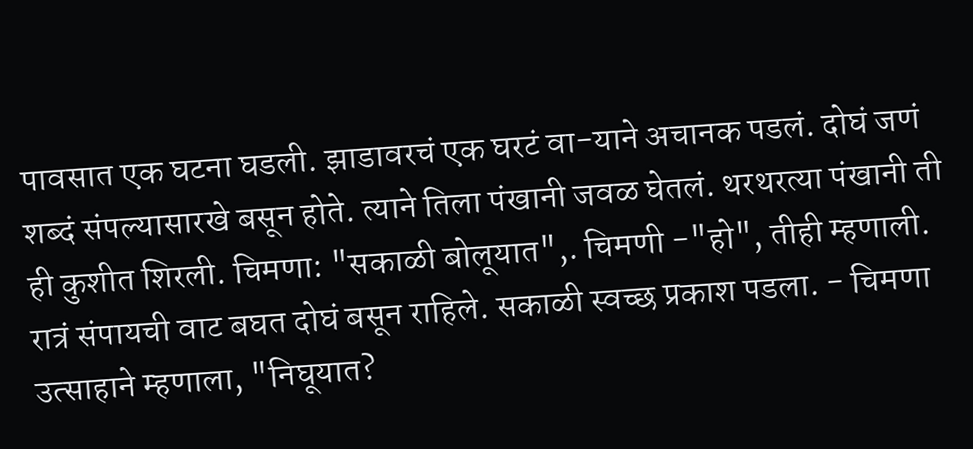पावसात एक घटना घडली. झाडावरचं एक घरटं वा-याने अचानक पडलं. दोघं जणं शब्दं संपल्यासारखे बसून होते. त्याने तिला पंखानी जवळ घेतलं. थरथरत्या पंखानी ती ही कुशीत शिरली. चिमणा: "सकाळी बोलूयात",. चिमणी -"हो", तीही म्हणाली. रात्रं संपायची वाट बघत दोघं बसून राहिले. सकाळी स्वच्छ प्रकाश पडला. - चिमणा उत्साहाने म्हणाला, "निघूयात?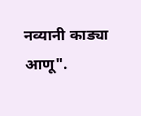नव्यानी काड्या आणू".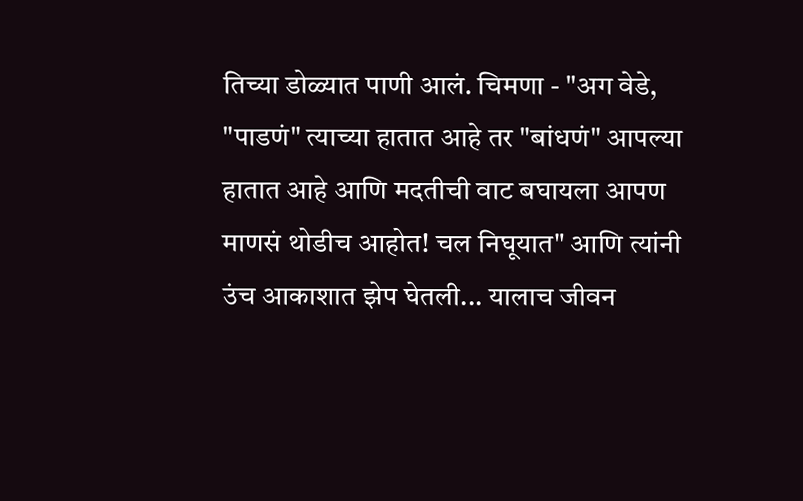तिच्या डोळ्यात पाणी आलं. चिमणा - "अग वेडे, "पाडणं" त्याच्या हातात आहे तर "बांधणं" आपल्या हातात आहे आणि मदतीची वाट बघायला आपण माणसं थोडीच आहोत! चल निघूयात" आणि त्यांनी उंच आकाशात झेप घेतली... यालाच जीवन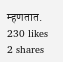म्हणतात.
230 likes
2 shares